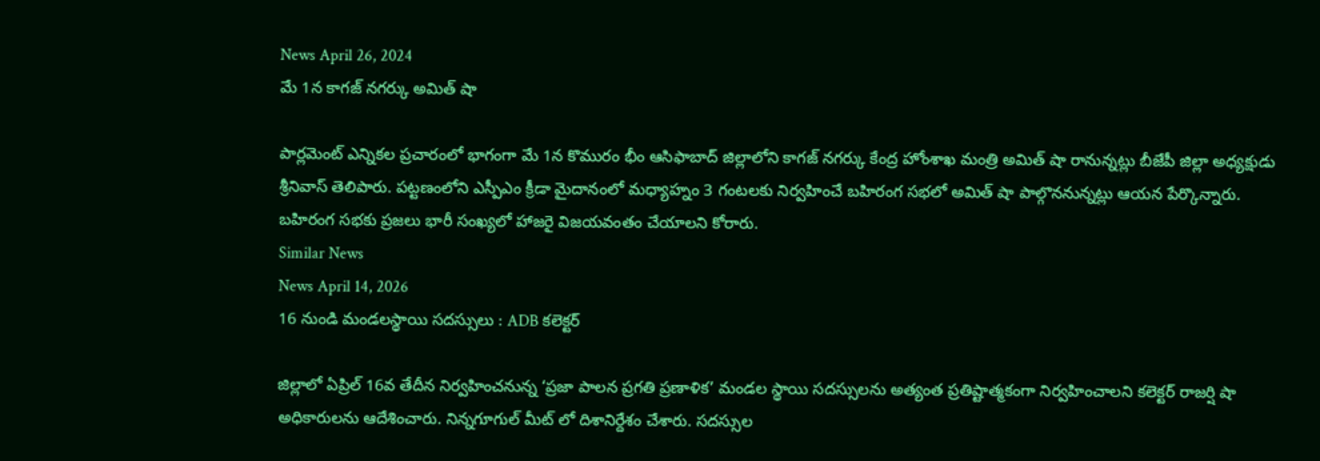News April 26, 2024
మే 1న కాగజ్ నగర్కు అమిత్ షా

పార్లమెంట్ ఎన్నికల ప్రచారంలో భాగంగా మే 1న కొమురం భీం ఆసిఫాబాద్ జిల్లాలోని కాగజ్ నగర్కు కేంద్ర హోంశాఖ మంత్రి అమిత్ షా రానున్నట్లు బీజేపీ జిల్లా అధ్యక్షుడు శ్రీనివాస్ తెలిపారు. పట్టణంలోని ఎస్పీఎం క్రీడా మైదానంలో మధ్యాహ్నం 3 గంటలకు నిర్వహించే బహిరంగ సభలో అమిత్ షా పాల్గొననున్నట్లు ఆయన పేర్కొన్నారు. బహిరంగ సభకు ప్రజలు భారీ సంఖ్యలో హాజరై విజయవంతం చేయాలని కోరారు.
Similar News
News April 14, 2026
16 నుండి మండలస్థాయి సదస్సులు : ADB కలెక్టర్

జిల్లాలో ఏప్రిల్ 16వ తేదీన నిర్వహించనున్న ‘ప్రజా పాలన ప్రగతి ప్రణాళిక’ మండల స్థాయి సదస్సులను అత్యంత ప్రతిష్టాత్మకంగా నిర్వహించాలని కలెక్టర్ రాజర్షి షా అధికారులను ఆదేశించారు. నిన్నగూగుల్ మీట్ లో దిశానిర్దేశం చేశారు. సదస్సుల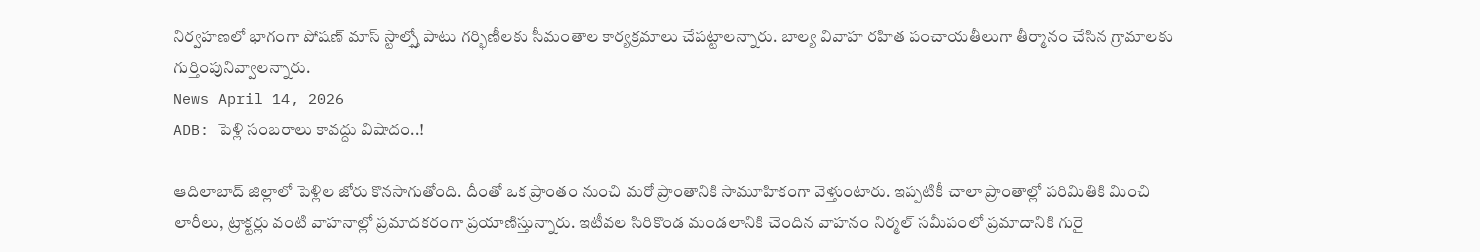నిర్వహణలో భాగంగా పోషణ్ మాస్ స్టాల్స్తో పాటు గర్భిణీలకు సీమంతాల కార్యక్రమాలు చేపట్టాలన్నారు. బాల్య వివాహ రహిత పంచాయతీలుగా తీర్మానం చేసిన గ్రామాలకు గుర్తింపునివ్వాలన్నారు.
News April 14, 2026
ADB: పెళ్లి సంబరాలు కావద్దు విషాదం..!

ఆదిలాబాద్ జిల్లాలో పెళ్లిల జోరు కొనసాగుతోంది. దీంతో ఒక ప్రాంతం నుంచి మరో ప్రాంతానికి సామూహికంగా వెళ్తుంటారు. ఇప్పటికీ చాలా ప్రాంతాల్లో పరిమితికి మించి లారీలు, ట్రాక్టర్లు వంటి వాహనాల్లో ప్రమాదకరంగా ప్రయాణిస్తున్నారు. ఇటీవల సిరికొండ మండలానికి చెందిన వాహనం నిర్మల్ సమీపంలో ప్రమాదానికి గురై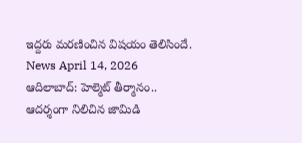ఇద్దరు మరణించిన విషయం తెలిసిందే.
News April 14, 2026
ఆదిలాబాద్: హెల్మెట్ తీర్మానం.. ఆదర్శంగా నిలిచిన జామిడి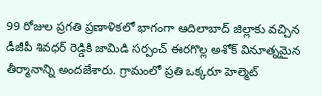99 రోజుల ప్రగతి ప్రణాళికలో భాగంగా ఆదిలాబాద్ జిల్లాకు వచ్చిన డీజీపీ శివధర్ రెడ్డికి జామిడి సర్పంచ్ ఈరగొల్ల అశోక్ వినూత్నమైన తీర్మానాన్ని అందజేశారు. గ్రామంలో ప్రతి ఒక్కరూ హెల్మెట్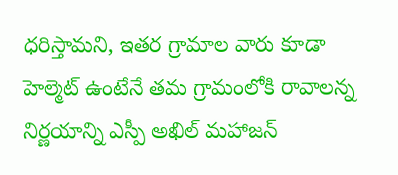ధరిస్తామని, ఇతర గ్రామాల వారు కూడా హెల్మెట్ ఉంటేనే తమ గ్రామంలోకి రావాలన్న నిర్ణయాన్ని ఎస్పీ అఖిల్ మహాజన్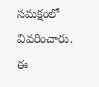సమక్షంలో వివరించారు. ఈ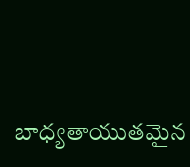బాధ్యతాయుతమైన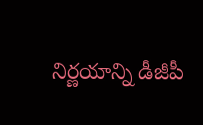నిర్ణయాన్ని డీజీపీ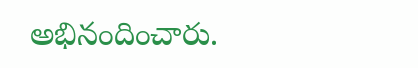అభినందించారు.